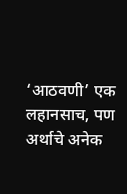‘आठवणी’ एक लहानसाच, पण अर्थाचे अनेक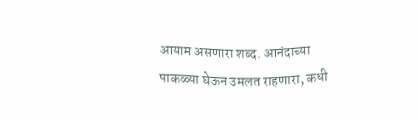आयाम असणारा शब्द. आनंदाच्या पाकळ्या घेऊन उमलत राहणारा, कधी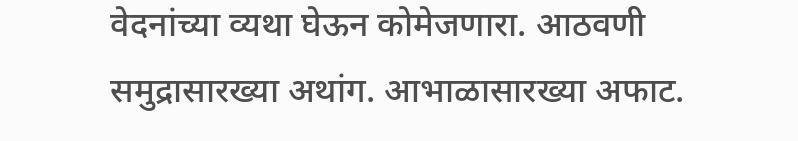वेदनांच्या व्यथा घेऊन कोमेजणारा. आठवणी समुद्रासारख्या अथांग. आभाळासारख्या अफाट.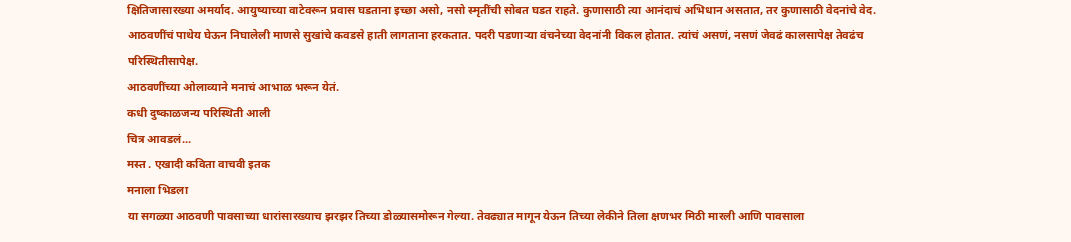क्षितिजासारख्या अमर्याद. आयुष्याच्या वाटेवरून प्रवास घडताना इच्छा असो, नसो स्मृतींची सोबत घडत राहते. कुणासाठी त्या आनंदाचं अभिधान असतात, तर कुणासाठी वेदनांचे वेद. आठवणींचं पाथेय घेऊन निघालेली माणसे सुखांचे कवडसे हाती लागताना हरकतात. पदरी पडणाऱ्या वंचनेच्या वेदनांनी विकल होतात. त्यांचं असणं, नसणं जेवढं कालसापेक्ष तेवढंच परिस्थितीसापेक्ष.
आठवणींच्या ओलाव्याने मनाचं आभाळ भरून येतं.
कधी दुष्काळजन्य परिस्थिती आली
चित्र आवडलं...
मस्त . एखादी कविता वाचवी इतक
मनाला भिडला
या सगळ्या आठवणी पावसाच्या धारांसारख्याच झरझर तिच्या डोळ्यासमोरून गेल्या. तेवढ्यात मागून येऊन तिच्या लेकीने तिला क्षणभर मिठी मारली आणि पावसाला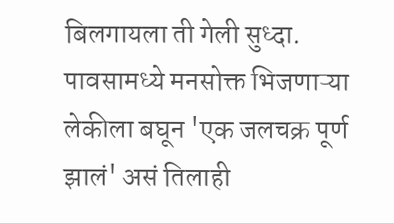बिलगायला ती गेली सुध्दा. पावसामध्ये मनसोक्त भिजणाऱ्या लेकीला बघून 'एक जलचक्र पूर्ण झालं' असं तिलाही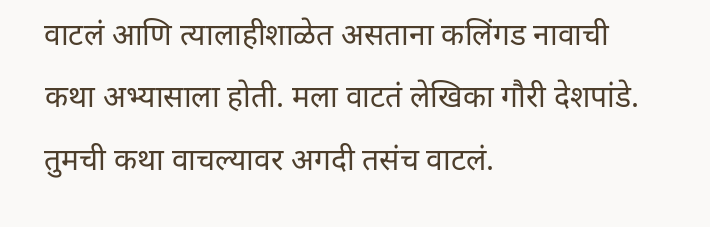वाटलं आणि त्यालाहीशाळेत असताना कलिंगड नावाची कथा अभ्यासाला होती. मला वाटतं लेखिका गौरी देशपांडे. तुमची कथा वाचल्यावर अगदी तसंच वाटलं.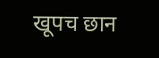खूपच छान